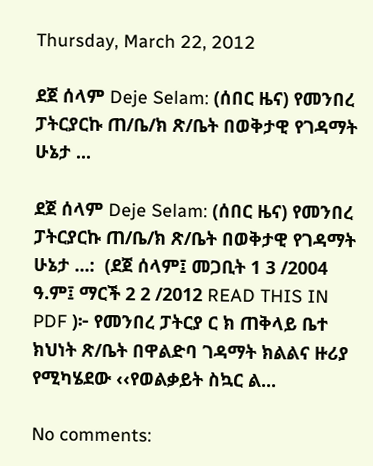Thursday, March 22, 2012

ደጀ ሰላም Deje Selam: (ሰበር ዜና) የመንበረ ፓትርያርኩ ጠ/ቤ/ክ ጽ/ቤት በወቅታዊ የገዳማት ሁኔታ ...

ደጀ ሰላም Deje Selam: (ሰበር ዜና) የመንበረ ፓትርያርኩ ጠ/ቤ/ክ ጽ/ቤት በወቅታዊ የገዳማት ሁኔታ ...:  (ደጀ ሰላም፤ መጋቢት 1 3 /2004 ዓ.ም፤ ማርች 2 2 /2012 READ THIS IN PDF )፦ የመንበረ ፓትርያ ር ክ ጠቅላይ ቤተ ክህነት ጽ/ቤት በዋልድባ ገዳማት ክልልና ዙሪያ የሚካሄደው ‹‹የወልቃይት ስኳር ል...

No comments: